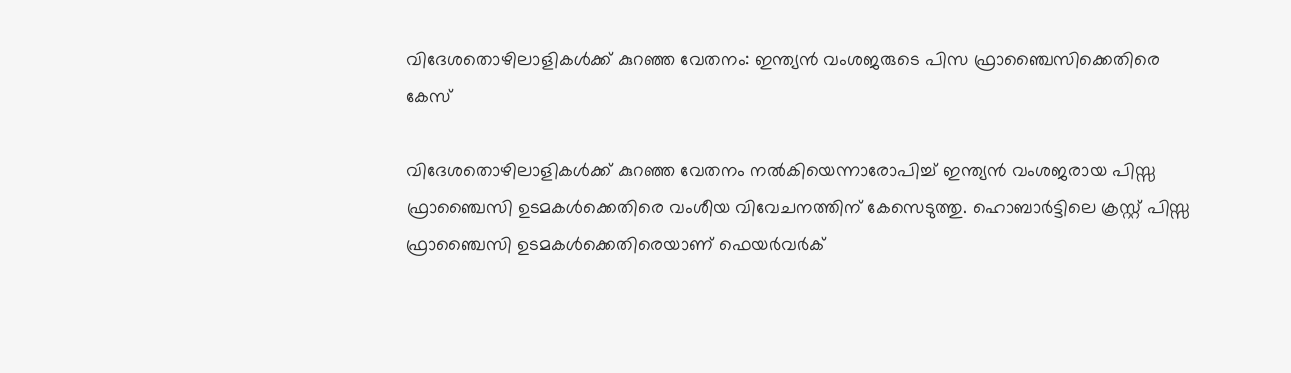വിദേശതൊഴിലാളികള്‍ക്ക് കുറഞ്ഞ വേതനം: ഇന്ത്യന്‍ വംശജരുടെ പിസ ഫ്രാഞ്ചൈസിക്കെതിരെ കേസ്‌

വിദേശതൊഴിലാളികള്‍ക്ക് കുറഞ്ഞ വേതനം നല്‍കിയെന്നാരോപിച്ച് ഇന്ത്യന്‍ വംശജരായ പിസ്സ ഫ്രാഞ്ചൈസി ഉടമകള്‍ക്കെതിരെ വംശീയ വിവേചനത്തിന് കേസെടുത്തു. ഹൊബാര്‍ട്ടിലെ ക്രസ്റ്റ് പിസ്സ ഫ്രാഞ്ചൈസി ഉടമകള്‍ക്കെതിരെയാണ് ഫെയര്‍വര്‍ക്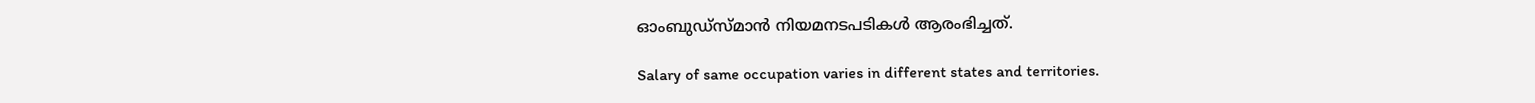ഓംബുഡ്‌സ്മാന്‍ നിയമനടപടികള്‍ ആരംഭിച്ചത്.

Salary of same occupation varies in different states and territories.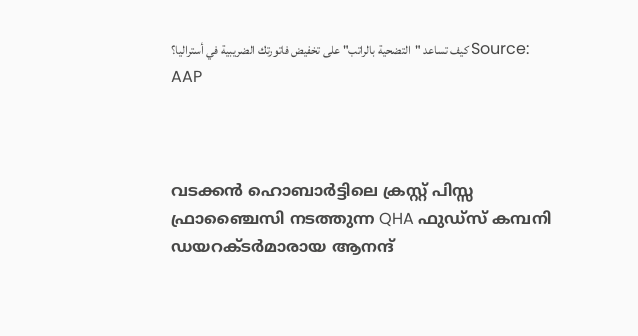كيف تساعد "التضحية بالراتب" على تخفيض فاتورتك الضريبية في أستراليا؟ Source: AAP



വടക്കൻ ഹൊബാർട്ടിലെ ക്രസ്റ്റ് പിസ്സ ഫ്രാഞ്ചൈസി നടത്തുന്ന QHA ഫുഡ്സ് കമ്പനി ഡയറക്ടർമാരായ ആനന്ദ്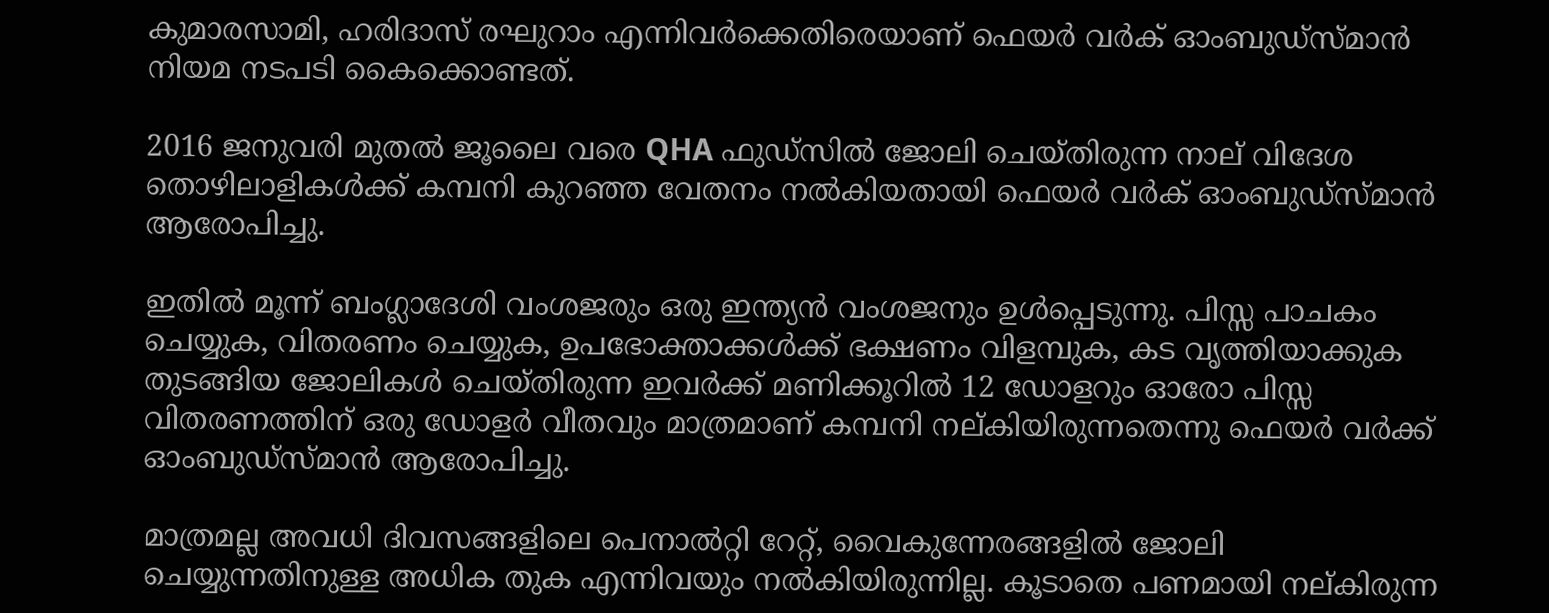കുമാരസാമി, ഹരിദാസ് രഘുറാം എന്നിവർക്കെതിരെയാണ് ഫെയർ വർക് ഓംബുഡ്സ്മാൻ നിയമ നടപടി കൈക്കൊണ്ടത്.

2016 ജനുവരി മുതൽ ജൂലൈ വരെ QHA ഫുഡ്‌സിൽ ജോലി ചെയ്തിരുന്ന നാല് വിദേശ തൊഴിലാളികൾക്ക് കമ്പനി കുറഞ്ഞ വേതനം നൽകിയതായി ഫെയർ വർക് ഓംബുഡ്സ്മാൻ ആരോപിച്ചു.

ഇതിൽ മൂന്ന് ബംഗ്ലാദേശി വംശജരും ഒരു ഇന്ത്യൻ വംശജനും ഉൾപ്പെടുന്നു. പിസ്സ പാചകം ചെയ്യുക, വിതരണം ചെയ്യുക, ഉപഭോക്താക്കൾക്ക് ഭക്ഷണം വിളമ്പുക, കട വൃത്തിയാക്കുക തുടങ്ങിയ ജോലികൾ ചെയ്തിരുന്ന ഇവർക്ക് മണിക്കൂറിൽ 12 ഡോളറും ഓരോ പിസ്സ വിതരണത്തിന് ഒരു ഡോളർ വീതവും മാത്രമാണ് കമ്പനി നല്കിയിരുന്നതെന്നു ഫെയർ വർക്ക് ഓംബുഡ്സ്മാൻ ആരോപിച്ചു.

മാത്രമല്ല അവധി ദിവസങ്ങളിലെ പെനാൽറ്റി റേറ്റ്, വൈകുന്നേരങ്ങളിൽ ജോലി ചെയ്യുന്നതിനുള്ള അധിക തുക എന്നിവയും നൽകിയിരുന്നില്ല. കൂടാതെ പണമായി നല്കിരുന്ന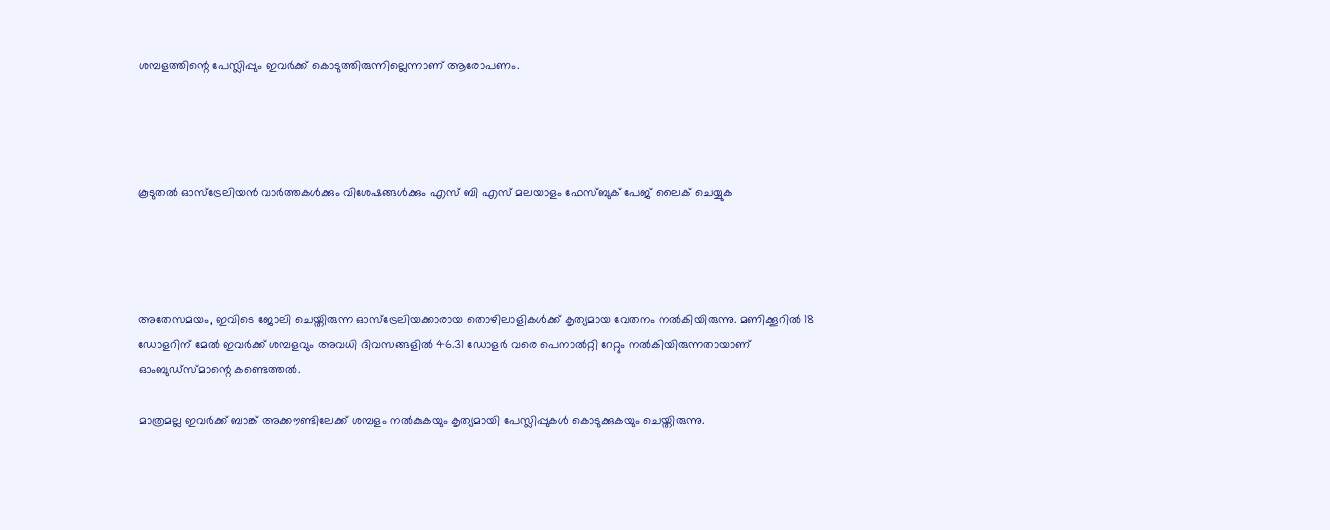ശമ്പളത്തിന്റെ പേസ്ലിപ്പും ഇവർക്ക് കൊടുത്തിരുന്നില്ലെന്നാണ് ആരോപണം.




കൂടുതൽ ഓസ്‌ട്രേലിയൻ വാർത്തകൾക്കും വിശേഷങ്ങൾക്കും എസ് ബി എസ് മലയാളം ഫേസ്ബുക് പേജ് ലൈക് ചെയ്യുക




അതേസമയം, ഇവിടെ ജോലി ചെയ്തിരുന്ന ഓസ്‌ട്രേലിയക്കാരായ തൊഴിലാളികൾക്ക് കൃത്യമായ വേതനം നൽകിയിരുന്നു. മണിക്കൂറിൽ 18 ഡോളറിന് മേൽ ഇവർക്ക് ശമ്പളവും അവധി ദിവസങ്ങളിൽ 46.31 ഡോളർ വരെ പെനാൽറ്റി റേറ്റും നൽകിയിരുന്നതായാണ് ഓംബുഡ്‌സ്മാന്റെ കണ്ടെത്തൽ.

മാത്രമല്ല ഇവർക്ക് ബാങ്ക് അക്കൗണ്ടിലേക്ക് ശമ്പളം നൽകുകയും കൃത്യമായി പേസ്ലിപ്പുകൾ കൊടുക്കുകയും ചെയ്തിരുന്നു.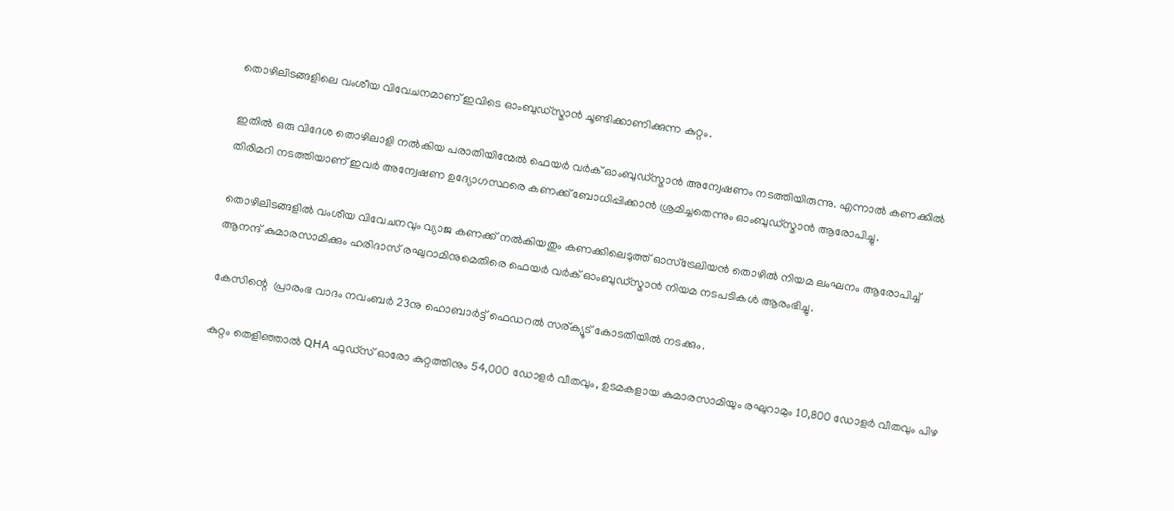തൊഴിലിടങ്ങളിലെ വംശീയ വിവേചനമാണ് ഇവിടെ ഓംബുഡ്സ്മാൻ ചൂണ്ടിക്കാണിക്കുന്ന കുറ്റം.

ഇതിൽ ഒരു വിദേശ തൊഴിലാളി നൽകിയ പരാതിയിന്മേൽ ഫെയർ വർക് ഓംബുഡ്സ്മാൻ അന്വേഷണം നടത്തിയിരുന്നു. എന്നാൽ കണക്കിൽ തിരിമറി നടത്തിയാണ് ഇവർ അന്വേഷണ ഉദ്യോഗസ്ഥരെ കണക്ക് ബോധിപ്പിക്കാൻ ശ്രമിച്ചതെന്നും ഓംബുഡ്സ്മാൻ ആരോപിച്ചു.

തൊഴിലിടങ്ങളിൽ വംശീയ വിവേചനവും വ്യാജ കണക്ക് നൽകിയതും കണക്കിലെടുത്ത് ഓസ്‌ട്രേലിയൻ തൊഴിൽ നിയമ ലംഘനം ആരോപിച്ച് ആനന്ദ് കുമാരസാമിക്കും ഹരിദാസ് രഘുറാമിനുമെതിരെ ഫെയർ വർക് ഓംബുഡ്സ്മാൻ നിയമ നടപടികൾ ആരംഭിച്ചു.

കേസിന്റെ  പ്രാരംഭ വാദം നവംബർ 23നു ഹൊബാർട്ട് ഫെഡറൽ സര്ക്യൂട് കോടതിയിൽ നടക്കും.

കുറ്റം തെളിഞ്ഞാൽ QHA ഫുഡ്സ് ഓരോ കുറ്റത്തിനും 54,000 ഡോളർ വീതവും, ഉടമകളായ കുമാരസാമിയും രഘുറാമും 10,800 ഡോളർ വീതവും പിഴ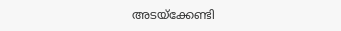അടയ്‌ക്കേണ്ടി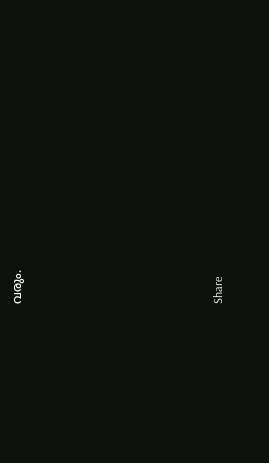വരും.








Share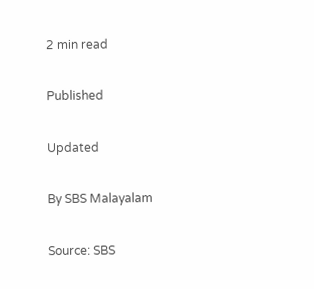2 min read

Published

Updated

By SBS Malayalam

Source: SBS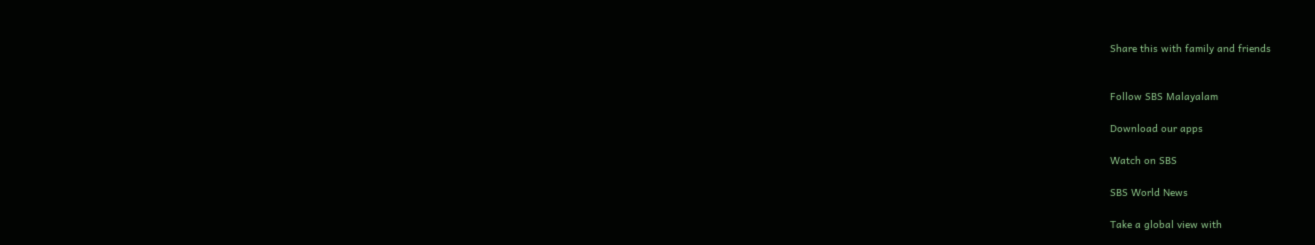Share this with family and friends


Follow SBS Malayalam

Download our apps

Watch on SBS

SBS World News

Take a global view with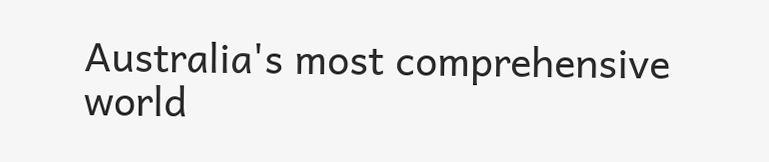Australia's most comprehensive world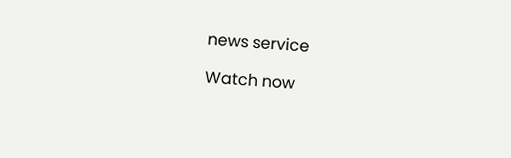news service

Watch now